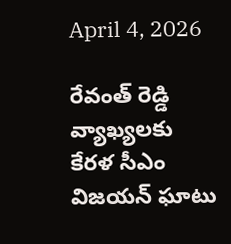April 4, 2026

రేవంత్ రెడ్డి వ్యాఖ్యలకు కేరళ సీఎం విజయన్ ఘాటు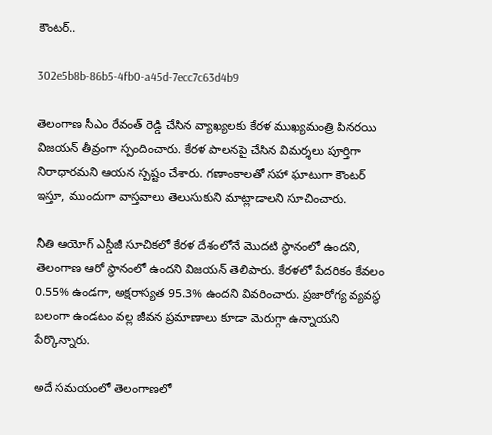కౌంటర్..

302e5b8b-86b5-4fb0-a45d-7ecc7c63d4b9

తెలంగాణ సీఎం రేవంత్ రెడ్డి చేసిన వ్యాఖ్యలకు కేరళ ముఖ్యమంత్రి పినరయి విజయన్ తీవ్రంగా స్పందించారు. కేరళ పాలనపై చేసిన విమర్శలు పూర్తిగా నిరాధారమని ఆయన స్పష్టం చేశారు. గణాంకాలతో సహా ఘాటుగా కౌంటర్ ఇస్తూ, ముందుగా వాస్తవాలు తెలుసుకుని మాట్లాడాలని సూచించారు.

నీతి ఆయోగ్ ఎస్డీజీ సూచికలో కేరళ దేశంలోనే మొదటి స్థానంలో ఉందని, తెలంగాణ ఆరో స్థానంలో ఉందని విజయన్ తెలిపారు. కేరళలో పేదరికం కేవలం 0.55% ఉండగా, అక్షరాస్యత 95.3% ఉందని వివరించారు. ప్రజారోగ్య వ్యవస్థ బలంగా ఉండటం వల్ల జీవన ప్రమాణాలు కూడా మెరుగ్గా ఉన్నాయని పేర్కొన్నారు.

అదే సమయంలో తెలంగాణలో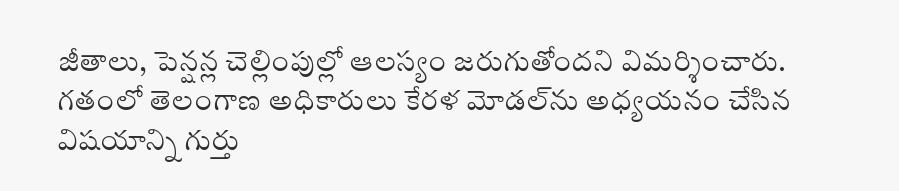జీతాలు, పెన్షన్ల చెల్లింపుల్లో ఆలస్యం జరుగుతోందని విమర్శించారు. గతంలో తెలంగాణ అధికారులు కేరళ మోడల్‌ను అధ్యయనం చేసిన విషయాన్ని గుర్తు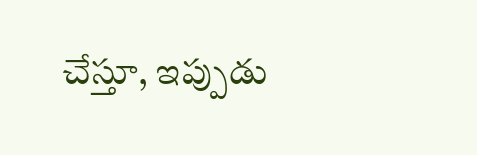చేస్తూ, ఇప్పుడు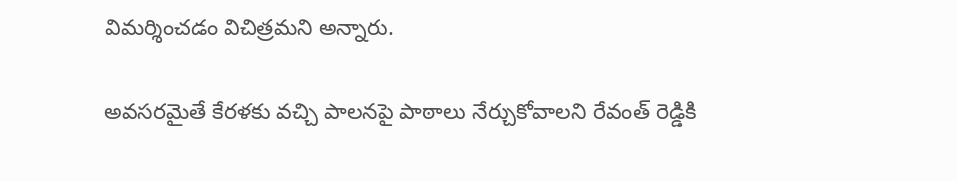విమర్శించడం విచిత్రమని అన్నారు.

అవసరమైతే కేరళకు వచ్చి పాలనపై పాఠాలు నేర్చుకోవాలని రేవంత్ రెడ్డికి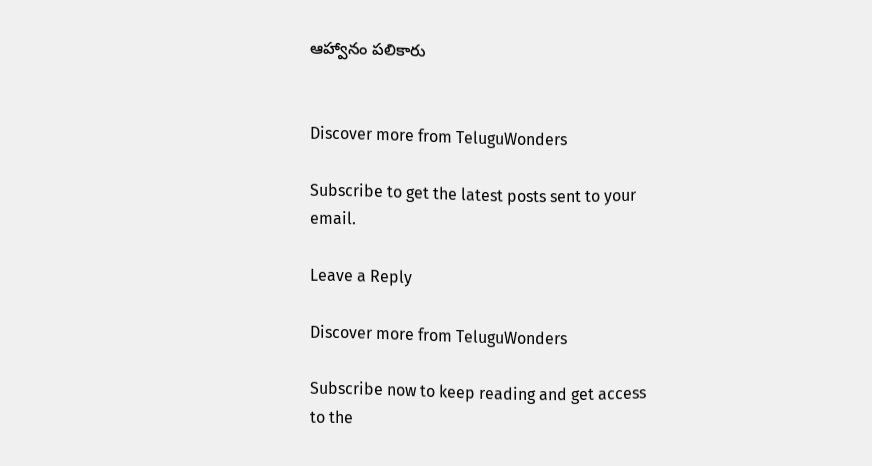ఆహ్వానం పలికారు


Discover more from TeluguWonders

Subscribe to get the latest posts sent to your email.

Leave a Reply

Discover more from TeluguWonders

Subscribe now to keep reading and get access to the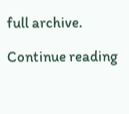full archive.

Continue reading